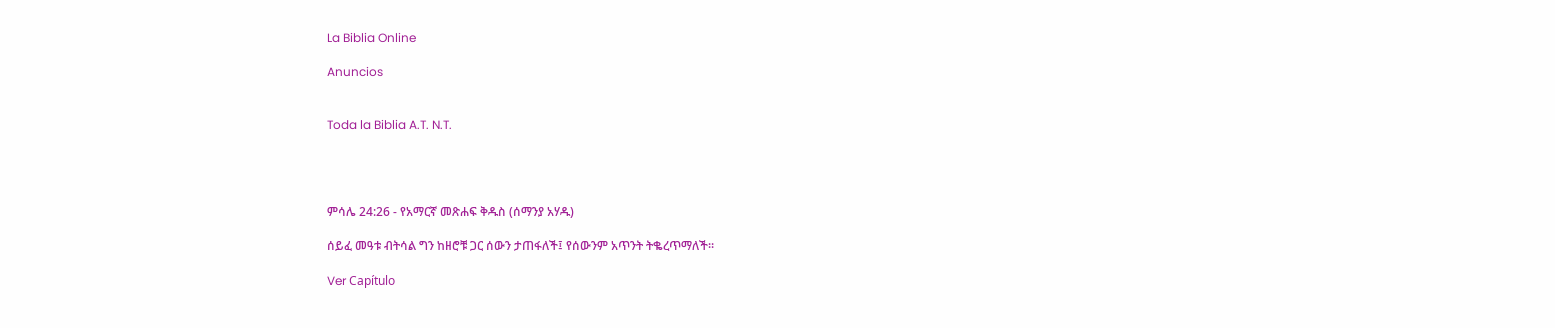La Biblia Online

Anuncios


Toda la Biblia A.T. N.T.




ምሳሌ 24:26 - የአማርኛ መጽሐፍ ቅዱስ (ሰማንያ አሃዱ)

ሰይፈ መዓቱ ብትሳል ግን ከዘሮቹ ጋር ሰውን ታጠፋለች፤ የሰውንም አጥንት ትቈረጥማለች።

Ver Capítulo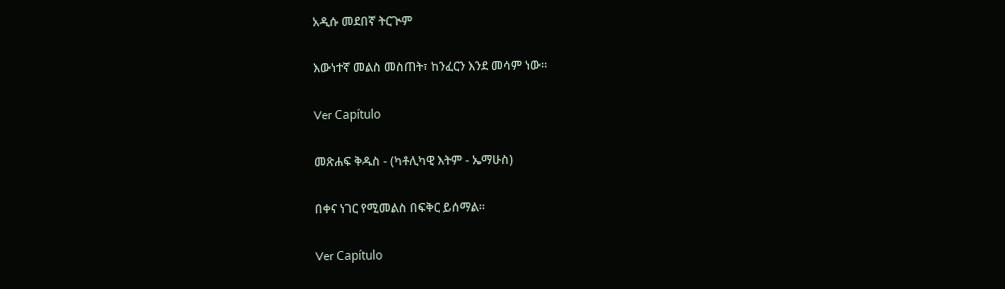አዲሱ መደበኛ ትርጒም

እውነተኛ መልስ መስጠት፣ ከንፈርን እንደ መሳም ነው።

Ver Capítulo

መጽሐፍ ቅዱስ - (ካቶሊካዊ እትም - ኤማሁስ)

በቀና ነገር የሚመልስ በፍቅር ይሰማል።

Ver Capítulo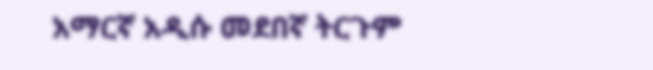አማርኛ አዲሱ መደበኛ ትርጉም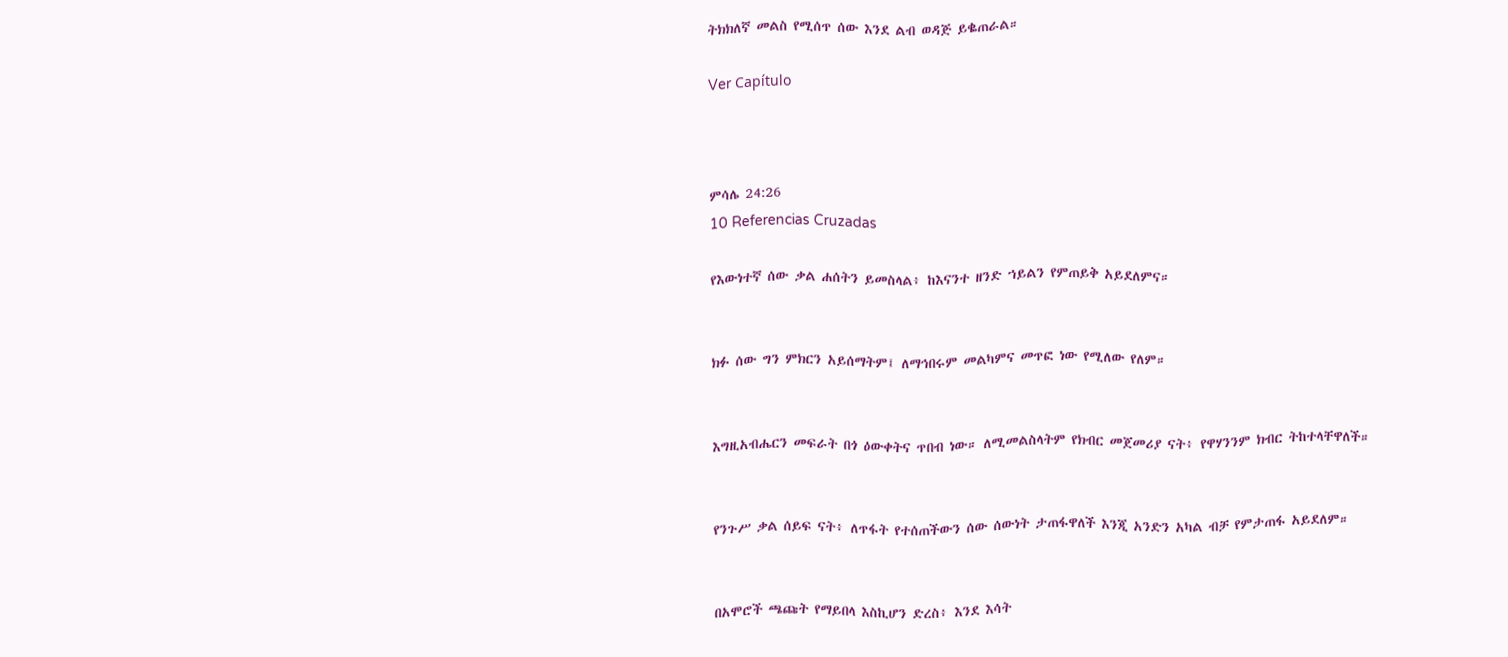ትክክለኛ መልስ የሚሰጥ ሰው እንደ ልብ ወዳጅ ይቈጠራል።

Ver Capítulo



ምሳሌ 24:26
10 Referencias Cruzadas

የእውነተኛ ሰው ቃል ሐሰትን ይመስላል፥ ከእናንተ ዘንድ ኀይልን የምጠይቅ አይደለምና።


ክፉ ሰው ግን ምክርን አይሰማትም፤ ለማኅበሩም መልካምና መጥፎ ነው የሚለው የለም።


እግዚአብሔርን መፍራት በጎ ዕውቀትና ጥበብ ነው። ለሚመልስላትም የክብር መጀመሪያ ናት፥ የዋሃንንም ክብር ትከተላቸዋለች።


የንጉሥ ቃል ሰይፍ ናት፥ ለጥፋት የተሰጠችውን ሰው ሰውነት ታጠፋዋለች እንጂ አንድን አካል ብቻ የምታጠፋ አይደለም።


በአሞሮች ጫጩት የማይበላ እስኪሆን ድረስ፥ እንደ እሳት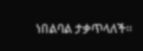ነበልባል ታቃጥላለች።